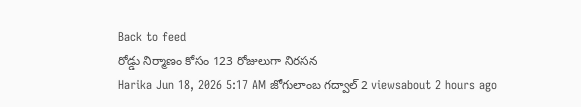Back to feed
రోడ్డు నిర్మాణం కోసం 123 రోజులుగా నిరసన
Harika Jun 18, 2026 5:17 AM జోగులాంబ గద్వాల్ 2 viewsabout 2 hours ago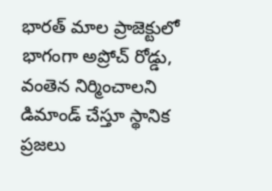భారత్ మాల ప్రాజెక్టులో భాగంగా అప్రోచ్ రోడ్డు, వంతెన నిర్మించాలని డిమాండ్ చేస్తూ స్థానిక ప్రజలు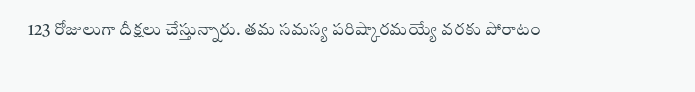123 రోజులుగా దీక్షలు చేస్తున్నారు. తమ సమస్య పరిష్కారమయ్యే వరకు పోరాటం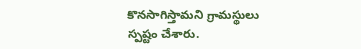కొనసాగిస్తామని గ్రామస్థులు స్పష్టం చేశారు.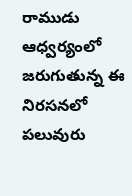రాముడు ఆధ్వర్యంలో జరుగుతున్న ఈ నిరసనలో పలువురు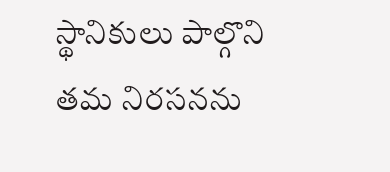స్థానికులు పాల్గొని తమ నిరసనను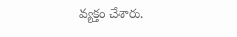వ్యక్తం చేశారు.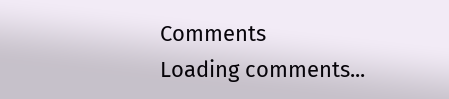Comments
Loading comments...